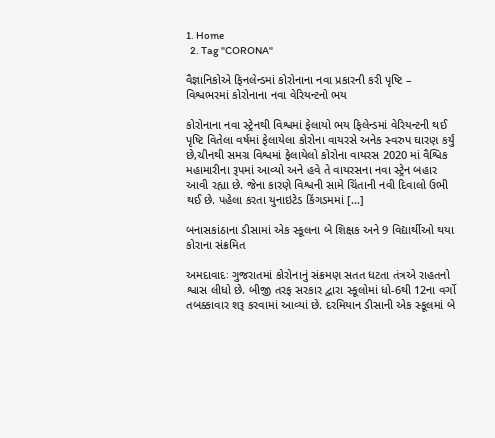1. Home
  2. Tag "CORONA"

વૈજ્ઞાનિકોએ ફિનલેન્ડમાં કોરોનાના નવા પ્રકારની કરી પૃષ્ટિ – વિશ્વભરમાં કોરોનાના નવા વેરિયન્ટનો ભય

કોરોનાના નવા સ્ટ્રેનથી વિશ્વમાં ફેલાયો ભય ફિલેન્ડમાં વેરિયન્ટની થઈ પૃષ્ટિ વિતેલા વર્ષમાં ફેલાયેલા કોરોના વાયરસે અનેક સ્વરુપ ઘારણ કર્યું છે,ચીનથી સમગ્ર વિશ્વમાં ફેલાયેલો કોરોના વાયરસ 2020 માં વૈશ્વિક મહામારીના રૂપમાં આવ્યો અને હવે તે વાયરસના નવા સ્ટ્રેન બહાર આવી રહ્યા છે. જેના કારણે વિશ્વની સામે ચિંતાની નવી દિવાલો ઉભી થઈ છે. પહેલા કરતા યુનાઇટેડ કિંગડમમાં […]

બનાસકાંઠાના ડીસામાં એક સ્કૂલના બે શિક્ષક અને 9 વિદ્યાર્થીઓ થયા કોરાના સંક્રમિત

અમદાવાદઃ ગુજરાતમાં કોરોનાનું સંક્રમણ સતત ધટતા તંત્રએ રાહતનો શ્વાસ લીધો છે. બીજી તરફ સરકાર દ્વારા સ્કૂલોમાં ધો-6થી 12ના વર્ગો તબક્કાવાર શરૂ કરવામાં આવ્યાં છે. દરમિયાન ડીસાની એક સ્કૂલમાં બે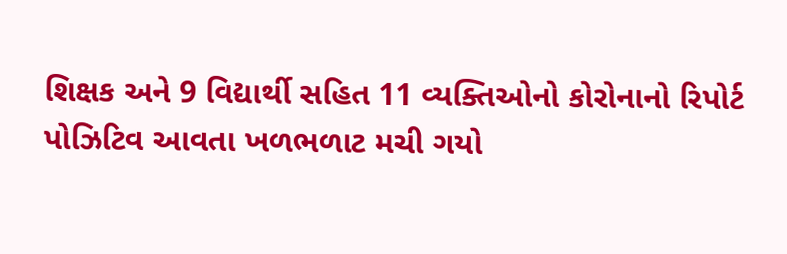શિક્ષક અને 9 વિદ્યાર્થી સહિત 11 વ્યક્તિઓનો કોરોનાનો રિપોર્ટ પોઝિટિવ આવતા ખળભળાટ મચી ગયો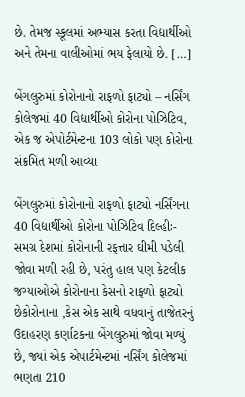છે. તેમજ સ્કૂલમાં અભ્યાસ કરતા વિદ્યાર્થીઓ અને તેમના વાલીઓમાં ભય ફેલાયો છે. […]

બેંગલુરુમાં કોરોનાનો રાફળો ફાટ્યો – નર્સિંગ કોલેજમાં 40 વિદ્યાર્થીઓ કોરોના પોઝિટિવ, એક જ એપોર્ટમેન્ટના 103 લોકો પણ કોરોના સંક્રમિત મળી આવ્યા

બેંગલુરુમાં કોરોનાનો રાફળો ફાટ્યો નર્સિંગના 40 વિદ્યાર્થીઓ કોરોના પોઝિટિવ દિલ્હીઃ- સમગ્ર દેશમાં કોરોનાની રફત્તાર ઘીમી પડેલી જોવા મળી રહી છે, પરંતુ હાલ પણ કેટલીક જગ્યાઓએ કોરોનાના કેસનો રાફળો ફાટ્યો છેકોરોનાના ,કેસ એક સાથે વધવાનું તાજેતરનું ઉદાહરણ કર્ણાટકના બેંગલુરુમાં જોવા મળ્યું છે, જ્યાં એક એપાર્ટમેન્ટમાં નર્સિંગ કોલેજમાં ભણતા 210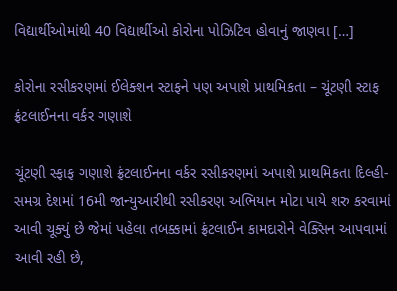વિદ્યાર્થીઓમાંથી 40 વિદ્યાર્થીઓ કોરોના પોઝિટિવ હોવાનું જાણવા […]

કોરોના રસીકરણમાં ઈલેક્શન સ્ટાફને પણ અપાશે પ્રાથમિકતા – ચૂંટણી સ્ટાફ ફ્રંટલાઈનના વર્કર ગણાશે

ચૂંટણી સ્ફાફ ગણાશે ફ્રંટલાઈનના વર્કર રસીકરણમાં અપાશે પ્રાથમિકતા દિલ્હી- સમગ્ર દેશમાં 16મી જાન્યુઆરીથી રસીકરણ અભિયાન મોટા પાયે શરુ કરવામાં આવી ચૂક્યું છે જેમાં પહેલા તબક્કામાં ફ્રંટલાઈન કામદારોને વેક્સિન આપવામાં આવી રહી છે,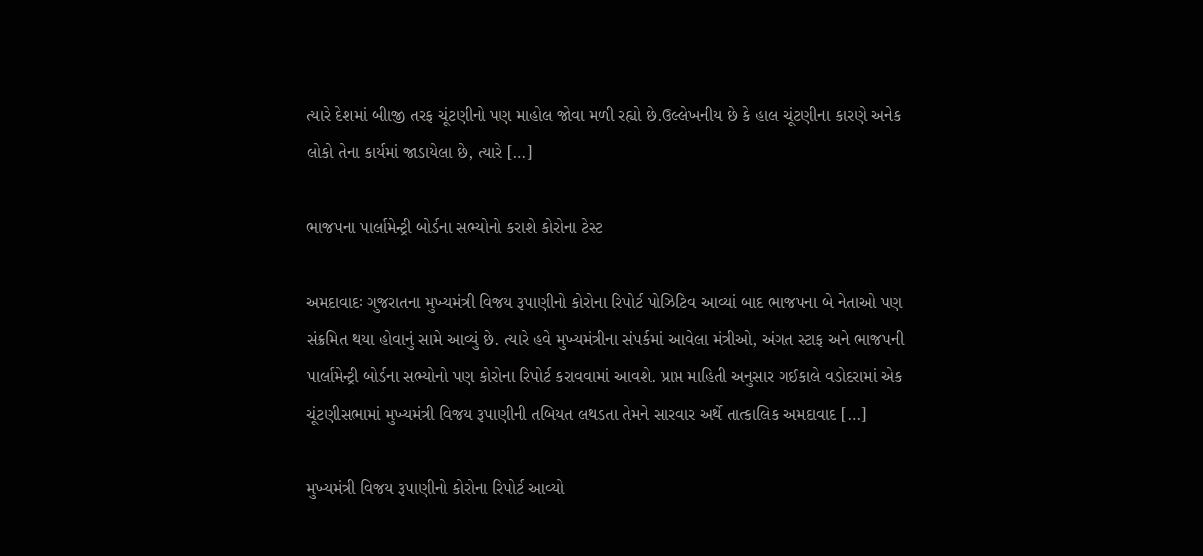ત્યારે દેશમાં બીાજી તરફ ચૂંટણીનો પણ માહોલ જોવા મળી રહ્યો છે.ઉલ્લેખનીય છે કે હાલ ચૂંટણીના કારણે અનેક લોકો તેના કાર્યમાં જાડાયેલા છે, ત્યારે […]

ભાજપના પાર્લામેન્ટ્રી બોર્ડના સભ્યોનો કરાશે કોરોના ટેસ્ટ

અમદાવાદઃ ગુજરાતના મુખ્યમંત્રી વિજય રૂપાણીનો કોરોના રિપોર્ટ પોઝિટિવ આવ્યાં બાદ ભાજપના બે નેતાઓ પણ સંક્રમિત થયા હોવાનું સામે આવ્યું છે. ત્યારે હવે મુખ્યમંત્રીના સંપર્કમાં આવેલા મંત્રીઓ, અંગત સ્ટાફ અને ભાજપની પાર્લામેન્ટ્રી બોર્ડના સભ્યોનો પણ કોરોના રિપોર્ટ કરાવવામાં આવશે. પ્રાપ્ત માહિતી અનુસાર ગઈકાલે વડોદરામાં એક ચૂંટણીસભામાં મુખ્યમંત્રી વિજય રૂપાણીની તબિયત લથડતા તેમને સારવાર અર્થે તાત્કાલિક અમદાવાદ […]

મુખ્યમંત્રી વિજય રૂપાણીનો કોરોના રિપોર્ટ આવ્યો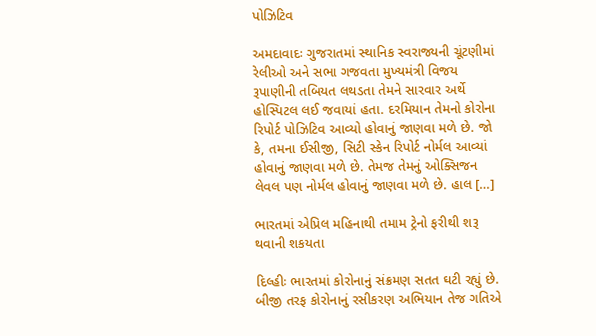પોઝિટિવ

અમદાવાદઃ ગુજરાતમાં સ્થાનિક સ્વરાજ્યની ચૂંટણીમાં રેલીઓ અને સભા ગજવતા મુખ્યમંત્રી વિજય રૂપાણીની તબિયત લથડતા તેમને સારવાર અર્થે હોસ્પિટલ લઈ જવાયાં હતા. દરમિયાન તેમનો કોરોના રિપોર્ટ પોઝિટિવ આવ્યો હોવાનું જાણવા મળે છે. જો કે, તમના ઈસીજી, સિટી સ્કેન રિપોર્ટ નોર્મલ આવ્યાં હોવાનું જાણવા મળે છે. તેમજ તેમનું ઓક્સિજન લેવલ પણ નોર્મલ હોવાનું જાણવા મળે છે. હાલ […]

ભારતમાં એપ્રિલ મહિનાથી તમામ ટ્રેનો ફરીથી શરૂ થવાની શકયતા

દિલ્હીઃ ભારતમાં કોરોનાનું સંક્રમણ સતત ઘટી રહ્યું છે. બીજી તરફ કોરોનાનું રસીકરણ અભિયાન તેજ ગતિએ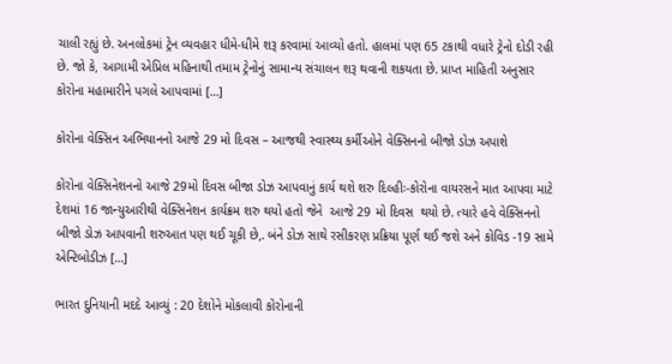ચાલી રહ્યું છે. અનલોકમાં ટ્રેન વ્યવહાર ધીમે-ધીમે શરૂ કરવામાં આવ્યો હતો. હાલમાં પણ 65 ટકાથી વધારે ટ્રેનો દોડી રહી છે. જો કે, આગામી એપ્રિલ મહિનાથી તમામ ટ્રેનોનું સામાન્ય સંચાલન શરૂ થવાની શકયતા છે. પ્રાપ્ત માહિતી અનુસાર કોરોના મહામારીને પગલે આપવામાં […]

કોરોના વેક્સિન અભિયાનનો આજે 29 મો દિવસ – આજથી સ્વાસ્થ્ય કર્મીઓને વેક્સિનનો બીજો ડોઝ અપાશે

કોરોના વેક્સિનેશનનો આજે 29મો દિવસ બીજા ડોઝ આપવાનું કાર્ય થશે શરુ દિલ્હીઃ-કોરોના વાયરસને માત આપવા માટે દેશમાં 16 જાન્યુઆરીથી વેક્સિનેશન કાર્યક્રમ શરુ થયો હતો જેને  આજે 29 મો દિવસ  થયો છે. ત્યારે હવે વેક્સિનનો બીજો ડોઝ આપવાની શરુઆત પણ થઈ ચૂકી છે,. બંને ડોઝ સાથે રસીકરણ પ્રક્રિયા પૂર્ણ થઈ જશે અને કોવિડ -19 સામે એન્ટિબોડીઝ […]

ભારત દુનિયાની મદદે આવ્યું : 20 દેશોને મોકલાવી કોરોનાની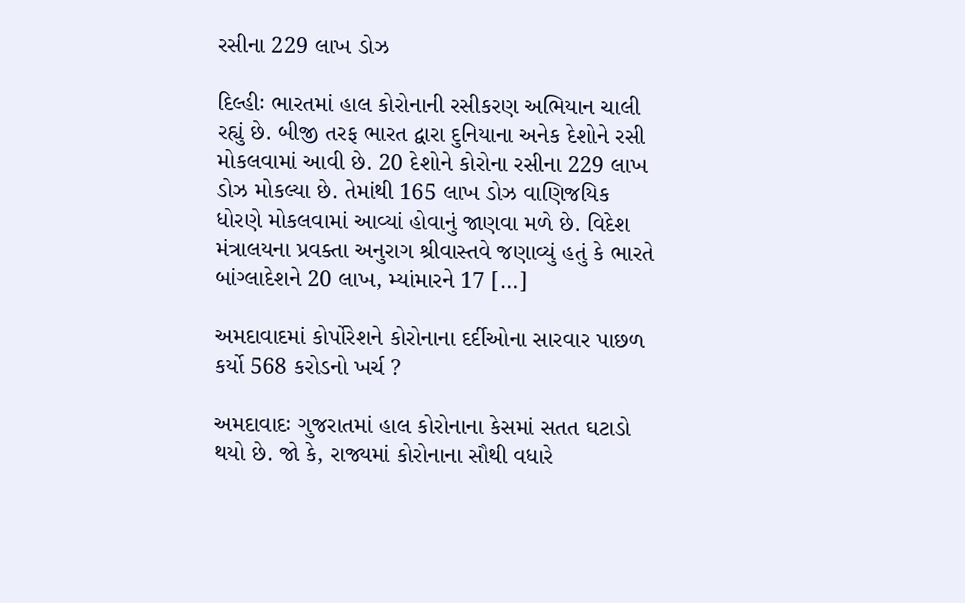રસીના 229 લાખ ડોઝ

દિલ્હીઃ ભારતમાં હાલ કોરોનાની રસીકરણ અભિયાન ચાલી રહ્યું છે. બીજી તરફ ભારત દ્વારા દુનિયાના અનેક દેશોને રસી મોકલવામાં આવી છે. 20 દેશોને કોરોના રસીના 229 લાખ ડોઝ મોકલ્યા છે. તેમાંથી 165 લાખ ડોઝ વાણિજયિક ધોરણે મોકલવામાં આવ્યાં હોવાનું જાણવા મળે છે. વિદેશ મંત્રાલયના પ્રવક્તા અનુરાગ શ્રીવાસ્તવે જણાવ્યું હતું કે ભારતે બાંગ્લાદેશને 20 લાખ, મ્યાંમારને 17 […]

અમદાવાદમાં કોર્પોરેશને કોરોનાના દર્દીઓના સારવાર પાછળ કર્યો 568 કરોડનો ખર્ચ ?

અમદાવાદઃ ગુજરાતમાં હાલ કોરોનાના કેસમાં સતત ઘટાડો થયો છે. જો કે, રાજ્યમાં કોરોનાના સૌથી વધારે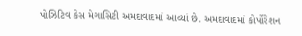પોઝિટિવ કેસ મેગાસિટી અમદાવાદમાં આવ્યાં છે. અમદાવાદમાં કોર્પોરેશન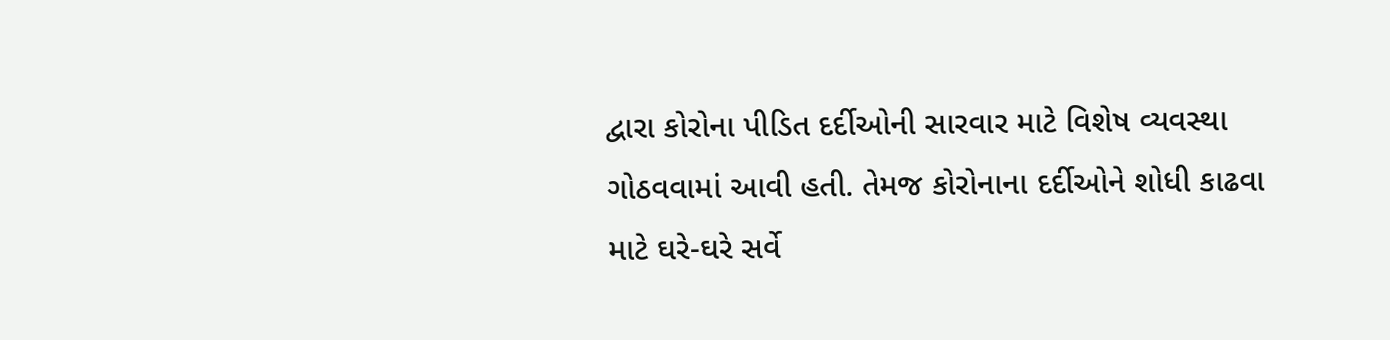દ્વારા કોરોના પીડિત દર્દીઓની સારવાર માટે વિશેષ વ્યવસ્થા ગોઠવવામાં આવી હતી. તેમજ કોરોનાના દર્દીઓને શોધી કાઢવા માટે ઘરે-ઘરે સર્વે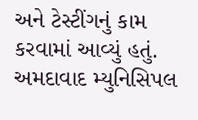અને ટેસ્ટીંગનું કામ કરવામાં આવ્યું હતું. અમદાવાદ મ્યુનિસિપલ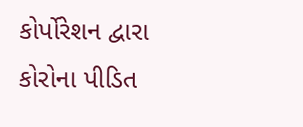કોર્પોરેશન દ્વારા કોરોના પીડિત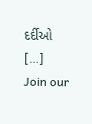દર્દીઓ […]
Join our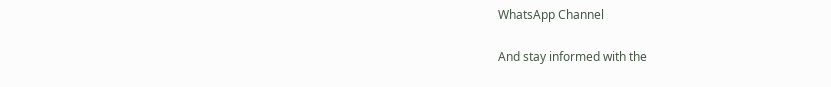WhatsApp Channel

And stay informed with the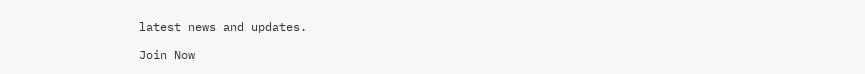latest news and updates.

Join Now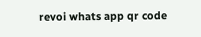revoi whats app qr code